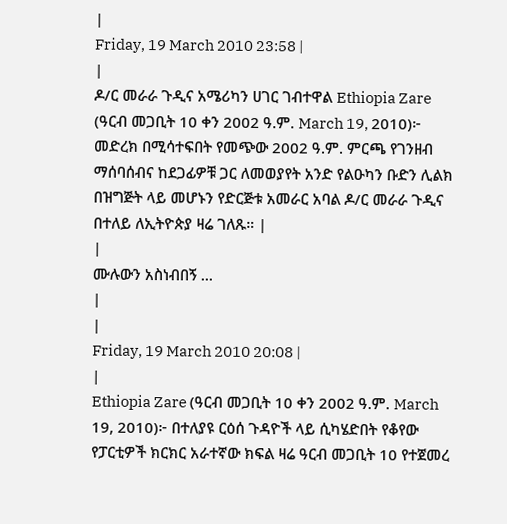|
Friday, 19 March 2010 23:58 |
|
ዶ/ር መራራ ጉዲና አሜሪካን ሀገር ገብተዋል Ethiopia Zare (ዓርብ መጋቢት 10 ቀን 2002 ዓ.ም. March 19, 2010)፦ መድረክ በሚሳተፍበት የመጭው 2002 ዓ.ም. ምርጫ የገንዘብ ማሰባሰብና ከደጋፊዎቹ ጋር ለመወያየት አንድ የልዑካን ቡድን ሊልክ በዝግጅት ላይ መሆኑን የድርጅቱ አመራር አባል ዶ/ር መራራ ጉዲና በተለይ ለኢትዮጵያ ዛሬ ገለጹ። |
|
ሙሉውን አስነብበኝ ...
|
|
Friday, 19 March 2010 20:08 |
|
Ethiopia Zare (ዓርብ መጋቢት 10 ቀን 2002 ዓ.ም. March 19, 2010)፦ በተለያዩ ርዕሰ ጉዳዮች ላይ ሲካሄድበት የቆየው የፓርቲዎች ክርክር አራተኛው ክፍል ዛሬ ዓርብ መጋቢት 10 የተጀመረ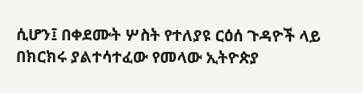ሲሆን፤ በቀደሙት ሦስት የተለያዩ ርዕሰ ጉዳዮች ላይ በክርክሩ ያልተሳተፈው የመላው ኢትዮጵያ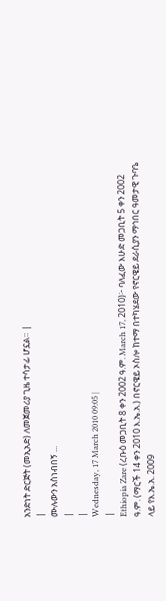አንድነት ድርጅት (መኢአድ) ለመጀመሪያ ጊዜ ተሳታፊ ሆኗል። |
|
ሙሉውን አስነብበኝ ...
|
|
Wednesday, 17 March 2010 09:05 |
|
Ethiopia Zare (ረቡዕ መጋቢት 8 ቀን 2002 ዓ.ም. March 17, 2010)፦ ባለፈው እሁድ መጋቢት 5 ቀን 2002 ዓ.ም. (ማርች 14 ቀን 2010 እ.ኤ.አ.) በኖርዌይ ኦስሎ ከተማ በተካሄደው የኖርዌይ ደራሲያን ማኅበር ዓመታዊ ጉባዔ ላይ የእ.ኤ.አ. 2009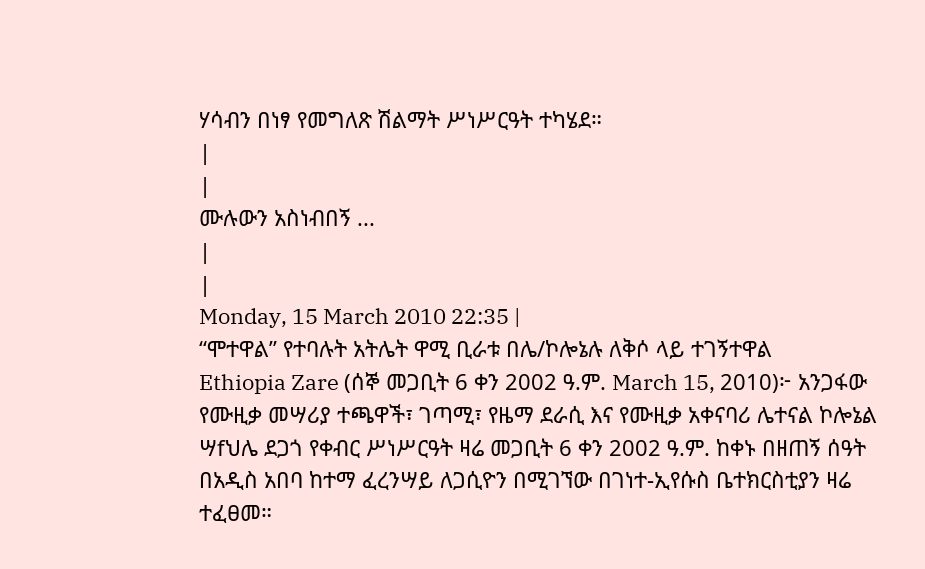ሃሳብን በነፃ የመግለጽ ሽልማት ሥነሥርዓት ተካሄደ።
|
|
ሙሉውን አስነብበኝ ...
|
|
Monday, 15 March 2010 22:35 |
“ሞተዋል” የተባሉት አትሌት ዋሚ ቢራቱ በሌ/ኮሎኔሉ ለቅሶ ላይ ተገኝተዋል
Ethiopia Zare (ሰኞ መጋቢት 6 ቀን 2002 ዓ.ም. March 15, 2010)፦ አንጋፋው የሙዚቃ መሣሪያ ተጫዋች፣ ገጣሚ፣ የዜማ ደራሲ እና የሙዚቃ አቀናባሪ ሌተናል ኮሎኔል ሣfህሌ ደጋጎ የቀብር ሥነሥርዓት ዛሬ መጋቢት 6 ቀን 2002 ዓ.ም. ከቀኑ በዘጠኝ ሰዓት በአዲስ አበባ ከተማ ፈረንሣይ ለጋሲዮን በሚገኘው በገነተ-ኢየሱስ ቤተክርስቲያን ዛሬ ተፈፀመ።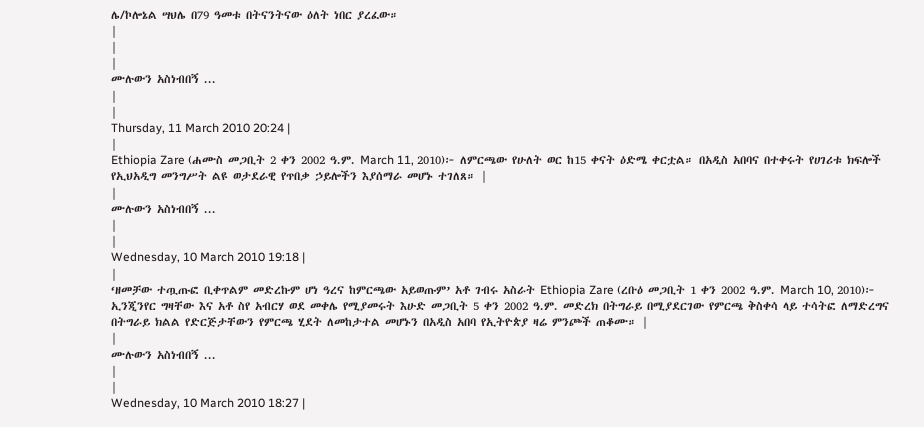ሌ/ኮሎኔል ሣህሌ በ79 ዓመቱ በትናንትናው ዕለት ነበር ያረፈው።
|
|
|
ሙሉውን አስነብበኝ ...
|
|
Thursday, 11 March 2010 20:24 |
|
Ethiopia Zare (ሐሙስ መጋቢት 2 ቀን 2002 ዓ.ም. March 11, 2010)፦ ለምርጫው የሁለት ወር ከ15 ቀናት ዕድሜ ቀርቷል። በአዲስ አበባና በተቀሩት የሀገሪቱ ክፍሎች የኢህአዲግ መንግሥት ልዩ ወታደራዊ የጥበቃ ኃይሎችን እያሰማራ መሆኑ ተገለጸ። |
|
ሙሉውን አስነብበኝ ...
|
|
Wednesday, 10 March 2010 19:18 |
|
‘ዘመቻው ተጧጡፎ ቢቀጥልም መድረኩም ሆነ ዓረና ከምርጫው አይወጡም’ አቶ ገብሩ አስራት Ethiopia Zare (ረቡዕ መጋቢት 1 ቀን 2002 ዓ.ም. March 10, 2010)፦ ኢንጂንየር ግዛቸው እና አቶ ስየ አብርሃ ወደ መቀሌ የሚያመሩት እሁድ መጋቢት 5 ቀን 2002 ዓ.ም. መድረክ በትግራይ በሚያደርገው የምርጫ ቅስቀሳ ላይ ተሳትፎ ለማድረግና በትግራይ ክልል የድርጅታቸውን የምርጫ ሂደት ለመከታተል መሆኑን በአዲስ አበባ የኢትዮጵያ ዛሬ ምንጮች ጠቆሙ። |
|
ሙሉውን አስነብበኝ ...
|
|
Wednesday, 10 March 2010 18:27 |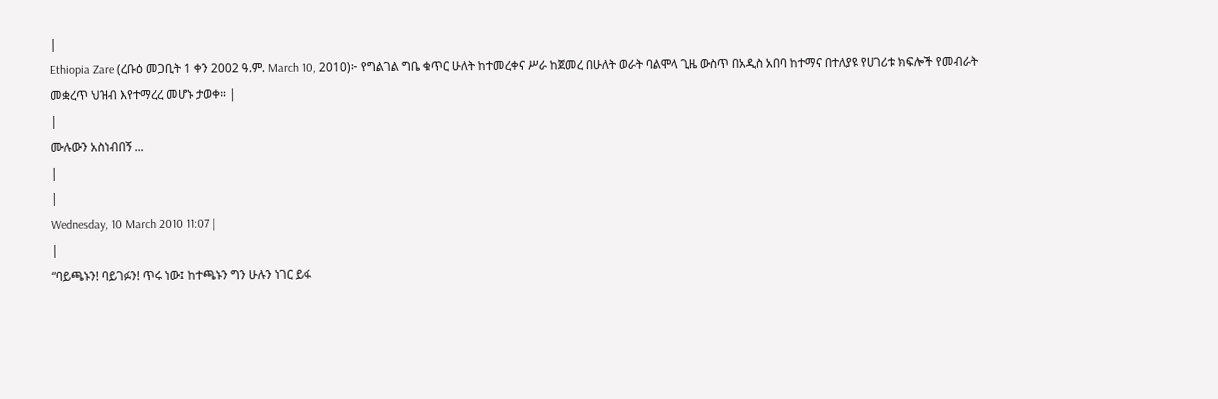|
Ethiopia Zare (ረቡዕ መጋቢት 1 ቀን 2002 ዓ.ም. March 10, 2010)፦ የግልገል ግቤ ቁጥር ሁለት ከተመረቀና ሥራ ከጀመረ በሁለት ወራት ባልሞላ ጊዜ ውስጥ በአዲስ አበባ ከተማና በተለያዩ የሀገሪቱ ክፍሎች የመብራት መቋረጥ ህዝብ እየተማረረ መሆኑ ታወቀ። |
|
ሙሉውን አስነብበኝ ...
|
|
Wednesday, 10 March 2010 11:07 |
|
“ባይጫኑን! ባይገፉን! ጥሩ ነው፤ ከተጫኑን ግን ሁሉን ነገር ይፋ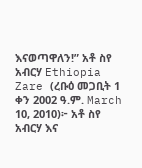እናወጣዋለን!” አቶ ስየ አብርሃ Ethiopia Zare (ረቡዕ መጋቢት 1 ቀን 2002 ዓ.ም. March 10, 2010)፦ አቶ ስየ አብርሃ እና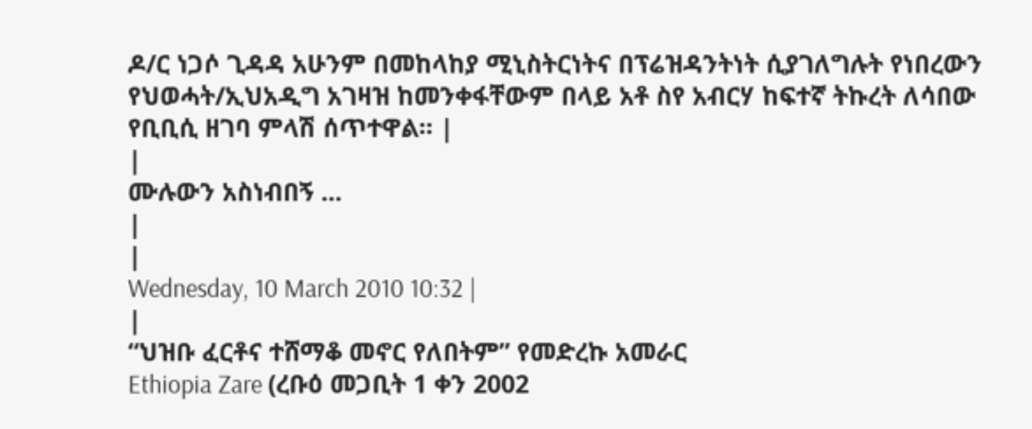ዶ/ር ነጋሶ ጊዳዳ አሁንም በመከላከያ ሚኒስትርነትና በፕሬዝዳንትነት ሲያገለግሉት የነበረውን የህወሓት/ኢህአዲግ አገዛዝ ከመንቀፋቸውም በላይ አቶ ስየ አብርሃ ከፍተኛ ትኩረት ለሳበው የቢቢሲ ዘገባ ምላሽ ሰጥተዋል። |
|
ሙሉውን አስነብበኝ ...
|
|
Wednesday, 10 March 2010 10:32 |
|
“ህዝቡ ፈርቶና ተሸማቆ መኖር የለበትም” የመድረኩ አመራር
Ethiopia Zare (ረቡዕ መጋቢት 1 ቀን 2002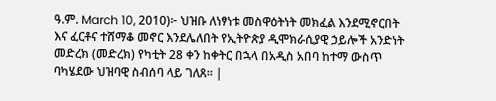ዓ.ም. March 10, 2010)፦ ህዝቡ ለነፃነቱ መስዋዕትነት መክፈል እንደሚኖርበት እና ፈርቶና ተሸማቆ መኖር እንደሌለበት የኢትዮጵያ ዲሞክራሲያዊ ኃይሎች አንድነት መድረክ (መድረክ) የካቲት 28 ቀን ከቀትር በኋላ በአዲስ አበባ ከተማ ውስጥ ባካሄደው ህዝባዊ ስብሰባ ላይ ገለጸ። |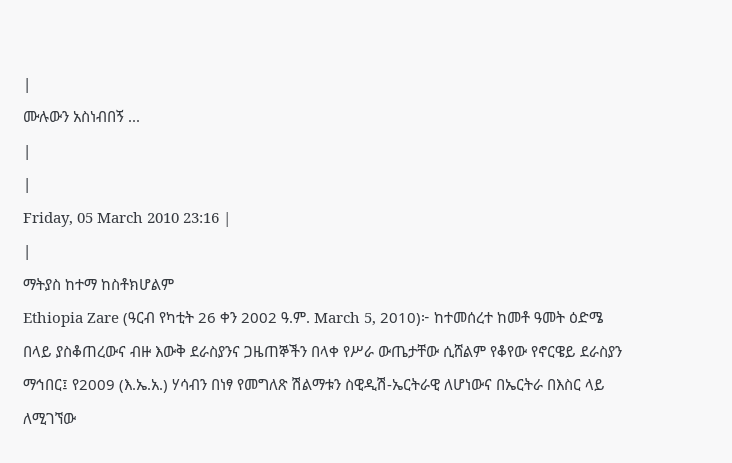|
ሙሉውን አስነብበኝ ...
|
|
Friday, 05 March 2010 23:16 |
|
ማትያስ ከተማ ከስቶክሆልም
Ethiopia Zare (ዓርብ የካቲት 26 ቀን 2002 ዓ.ም. March 5, 2010)፦ ከተመሰረተ ከመቶ ዓመት ዕድሜ በላይ ያስቆጠረውና ብዙ እውቅ ደራስያንና ጋዜጠኞችን በላቀ የሥራ ውጤታቸው ሲሸልም የቆየው የኖርዌይ ደራስያን ማኅበር፤ የ2009 (እ.ኤ.አ.) ሃሳብን በነፃ የመግለጽ ሽልማቱን ስዊዲሽ-ኤርትራዊ ለሆነውና በኤርትራ በእስር ላይ ለሚገኘው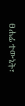ፀሐፊ ተውኔት፣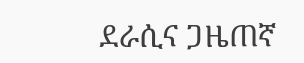ደራሲና ጋዜጠኛ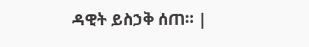ዳዊት ይስኃቅ ሰጠ። |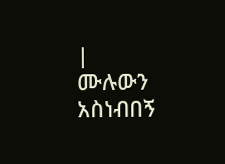|
ሙሉውን አስነብበኝ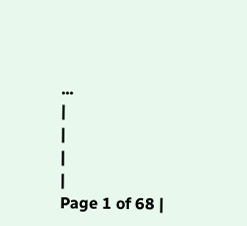...
|
|
|
|
Page 1 of 68 |